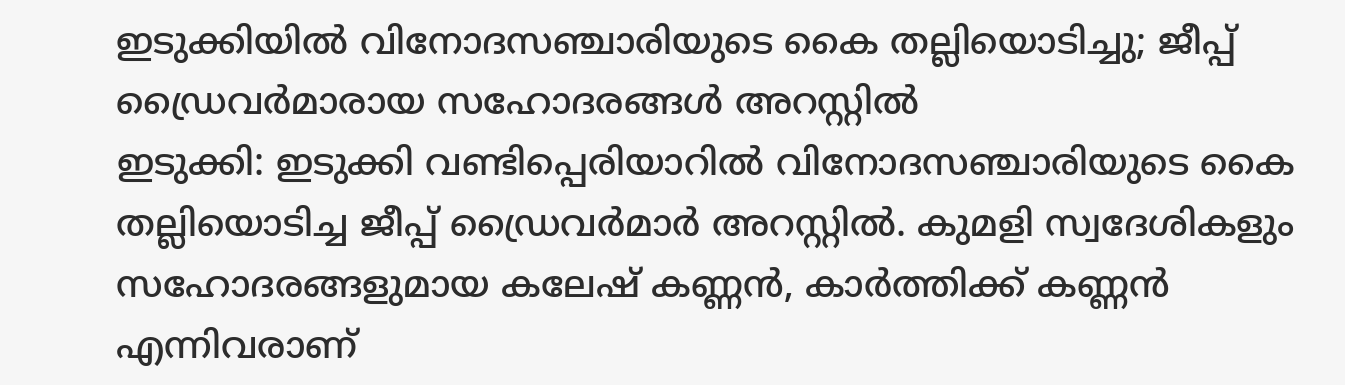ഇടുക്കിയിൽ വിനോദസഞ്ചാരിയുടെ കൈ തല്ലിയൊടിച്ചു; ജീപ്പ് ഡ്രൈവർമാരായ സഹോദരങ്ങൾ അറസ്റ്റിൽ
ഇടുക്കി: ഇടുക്കി വണ്ടിപ്പെരിയാറിൽ വിനോദസഞ്ചാരിയുടെ കൈ തല്ലിയൊടിച്ച ജീപ്പ് ഡ്രൈവർമാർ അറസ്റ്റിൽ. കുമളി സ്വദേശികളും സഹോദരങ്ങളുമായ കലേഷ് കണ്ണൻ, കാർത്തിക്ക് കണ്ണൻ എന്നിവരാണ്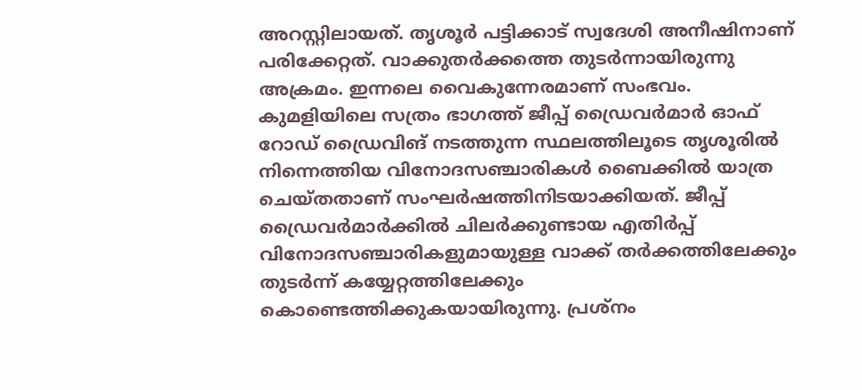അറസ്റ്റിലായത്. തൃശൂർ പട്ടിക്കാട് സ്വദേശി അനീഷിനാണ് പരിക്കേറ്റത്. വാക്കുതർക്കത്തെ തുടർന്നായിരുന്നു അക്രമം. ഇന്നലെ വൈകുന്നേരമാണ് സംഭവം. കുമളിയിലെ സത്രം ഭാഗത്ത് ജീപ്പ് ഡ്രൈവർമാർ ഓഫ് റോഡ് ഡ്രൈവിങ് നടത്തുന്ന സ്ഥലത്തിലൂടെ തൃശൂരിൽ നിന്നെത്തിയ വിനോദസഞ്ചാരികൾ ബൈക്കിൽ യാത്ര ചെയ്തതാണ് സംഘർഷത്തിനിടയാക്കിയത്. ജീപ്പ് ഡ്രൈവർമാർക്കിൽ ചിലർക്കുണ്ടായ എതിർപ്പ് വിനോദസഞ്ചാരികളുമായുള്ള വാക്ക് തർക്കത്തിലേക്കും തുടർന്ന് കയ്യേറ്റത്തിലേക്കും കൊണ്ടെത്തിക്കുകയായിരുന്നു. പ്രശ്നം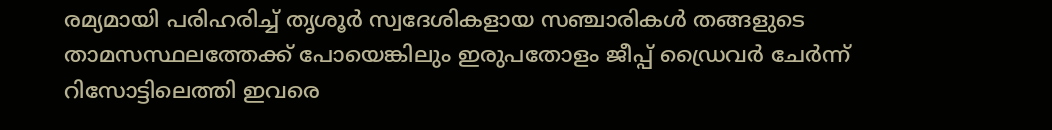രമ്യമായി പരിഹരിച്ച് തൃശൂർ സ്വദേശികളായ സഞ്ചാരികൾ തങ്ങളുടെ താമസസ്ഥലത്തേക്ക് പോയെങ്കിലും ഇരുപതോളം ജീപ്പ് ഡ്രൈവർ ചേർന്ന് റിസോട്ടിലെത്തി ഇവരെ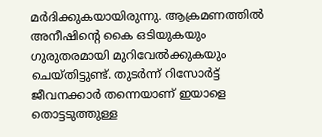മർദിക്കുകയായിരുന്നു. ആക്രമണത്തിൽ അനീഷിന്റെ കൈ ഒടിയുകയും ഗുരുതരമായി മുറിവേൽക്കുകയും ചെയ്തിട്ടുണ്ട്. തുടർന്ന് റിസോർട്ട് ജീവനക്കാർ തന്നെയാണ് ഇയാളെ തൊട്ടടുത്തുള്ള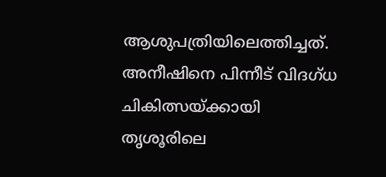ആശുപത്രിയിലെത്തിച്ചത്. അനീഷിനെ പിന്നീട് വിദഗ്ധ ചികിത്സയ്ക്കായി തൃശൂരിലെ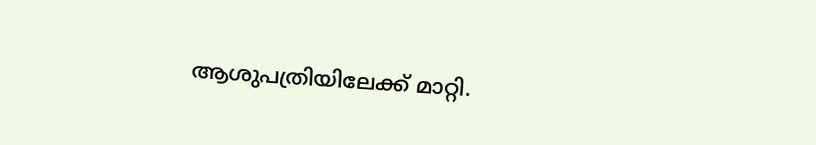ആശുപത്രിയിലേക്ക് മാറ്റി.